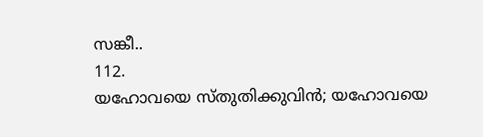സങ്കീ..
112.
യഹോവയെ സ്തുതിക്കുവിൻ; യഹോവയെ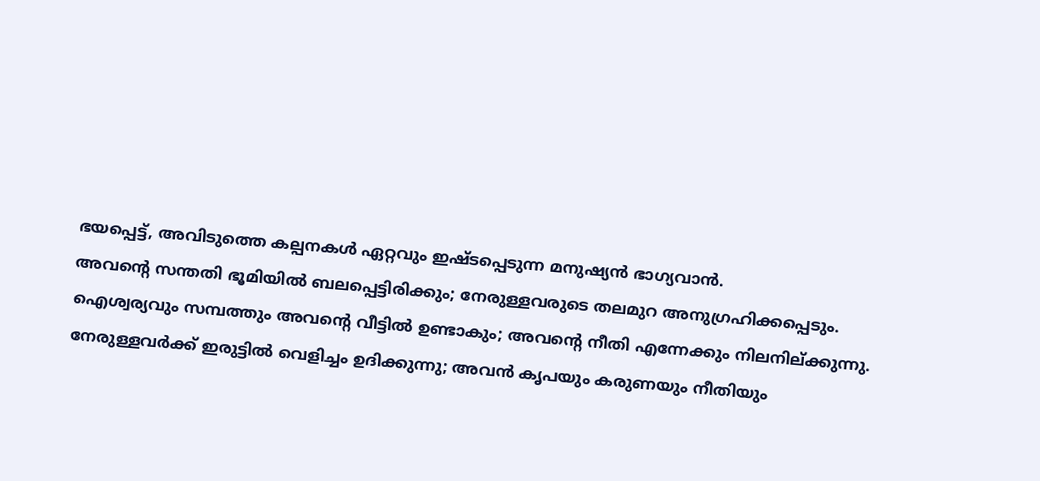ഭയപ്പെട്ട്, അവിടുത്തെ കല്പനകൾ ഏറ്റവും ഇഷ്ടപ്പെടുന്ന മനുഷ്യൻ ഭാഗ്യവാൻ.
അവന്‍റെ സന്തതി ഭൂമിയിൽ ബലപ്പെട്ടിരിക്കും; നേരുള്ളവരുടെ തലമുറ അനുഗ്രഹിക്കപ്പെടും.
ഐശ്വര്യവും സമ്പത്തും അവന്‍റെ വീട്ടിൽ ഉണ്ടാകും; അവന്‍റെ നീതി എന്നേക്കും നിലനില്ക്കുന്നു.
നേരുള്ളവർക്ക് ഇരുട്ടിൽ വെളിച്ചം ഉദിക്കുന്നു; അവൻ കൃപയും കരുണയും നീതിയും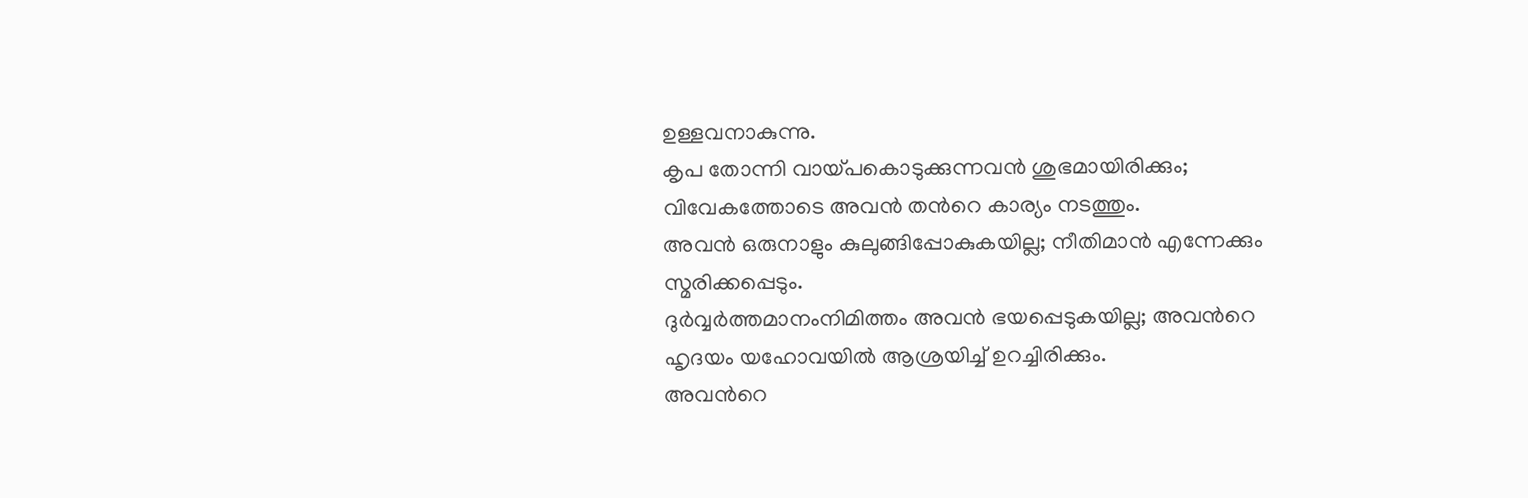ഉള്ളവനാകുന്നു.
കൃപ തോന്നി വായ്പകൊടുക്കുന്നവൻ ശുഭമായിരിക്കും; വിവേകത്തോടെ അവൻ തന്‍റെ കാര്യം നടത്തും.
അവൻ ഒരുനാളും കുലുങ്ങിപ്പോകുകയില്ല; നീതിമാൻ എന്നേക്കും സ്മരിക്കപ്പെടും.
ദുർവ്വർത്തമാനംനിമിത്തം അവൻ ഭയപ്പെടുകയില്ല; അവന്‍റെ ഹൃദയം യഹോവയിൽ ആശ്രയിച്ച് ഉറച്ചിരിക്കും.
അവന്‍റെ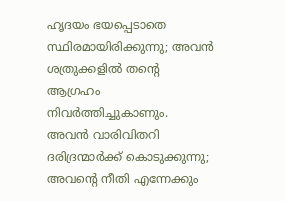ഹൃദയം ഭയപ്പെടാതെ സ്ഥിരമായിരിക്കുന്നു; അവൻ ശത്രുക്കളിൽ തന്‍റെ ആഗ്രഹം നിവർത്തിച്ചുകാണും.
അവൻ വാരിവിതറി ദരിദ്രന്മാർക്ക് കൊടുക്കുന്നു; അവന്‍റെ നീതി എന്നേക്കും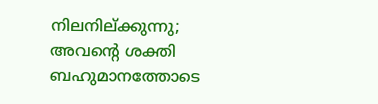നിലനില്ക്കുന്നു; അവന്‍റെ ശക്തി ബഹുമാനത്തോടെ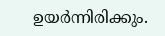ഉയർന്നിരിക്കും.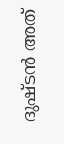ദുഷ്ടൻ അത്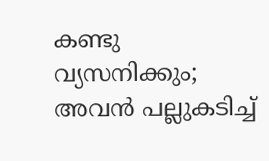കണ്ടു വ്യസനിക്കും; അവൻ പല്ലുകടിച്ച്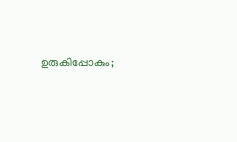ഉരുകിപ്പോകും;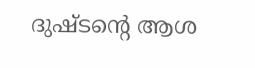ദുഷ്ടന്‍റെ ആശ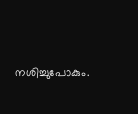നശിച്ചുപോകും.